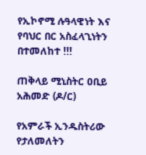የኢኮኖሚ ሉዓላዊነት እና የባህር በር አስፈላጊነትን በተመለከተ !!!

ጠቅላይ ሚኒስትር ዐቢይ አሕመድ (ዶ/ር)

የአምራች ኢንዱስትሪው የታለመለትን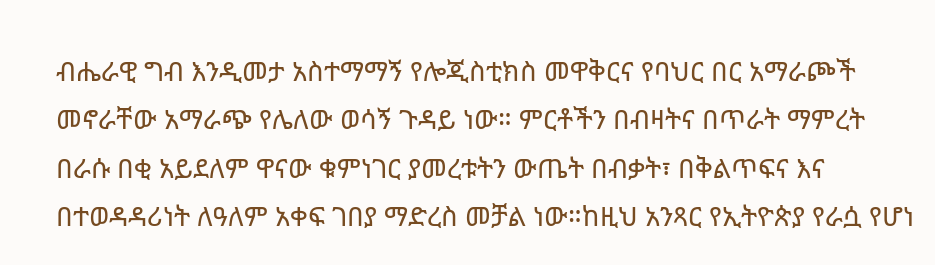ብሔራዊ ግብ እንዲመታ አስተማማኝ የሎጂስቲክስ መዋቅርና የባህር በር አማራጮች መኖራቸው አማራጭ የሌለው ወሳኝ ጉዳይ ነው። ምርቶችን በብዛትና በጥራት ማምረት በራሱ በቂ አይደለም ዋናው ቁምነገር ያመረቱትን ውጤት በብቃት፣ በቅልጥፍና እና በተወዳዳሪነት ለዓለም አቀፍ ገበያ ማድረስ መቻል ነው።ከዚህ አንጻር የኢትዮጵያ የራሷ የሆነ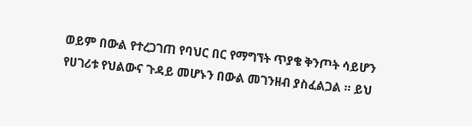ወይም በውል የተረጋገጠ የባህር በር የማግኘት ጥያቄ ቅንጦት ሳይሆን የሀገሪቱ የህልውና ጉዳይ መሆኑን በውል መገንዘብ ያስፈልጋል ። ይህ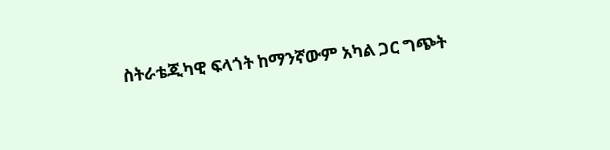ስትራቴጂካዊ ፍላጎት ከማንኛውም አካል ጋር ግጭት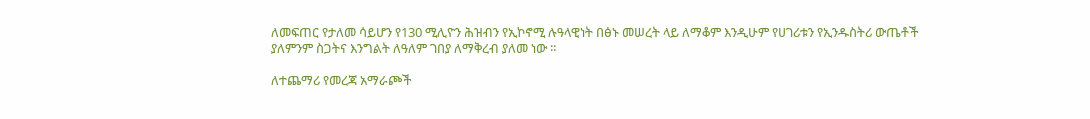ለመፍጠር የታለመ ሳይሆን የ130 ሚሊዮን ሕዝብን የኢኮኖሚ ሉዓላዊነት በፅኑ መሠረት ላይ ለማቆም እንዲሁም የሀገሪቱን የኢንዱስትሪ ውጤቶች ያለምንም ስጋትና እንግልት ለዓለም ገበያ ለማቅረብ ያለመ ነው ።

ለተጨማሪ የመረጃ አማራጮች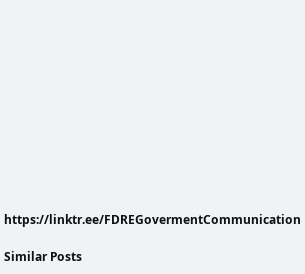https://linktr.ee/FDREGovermentCommunication

Similar Posts